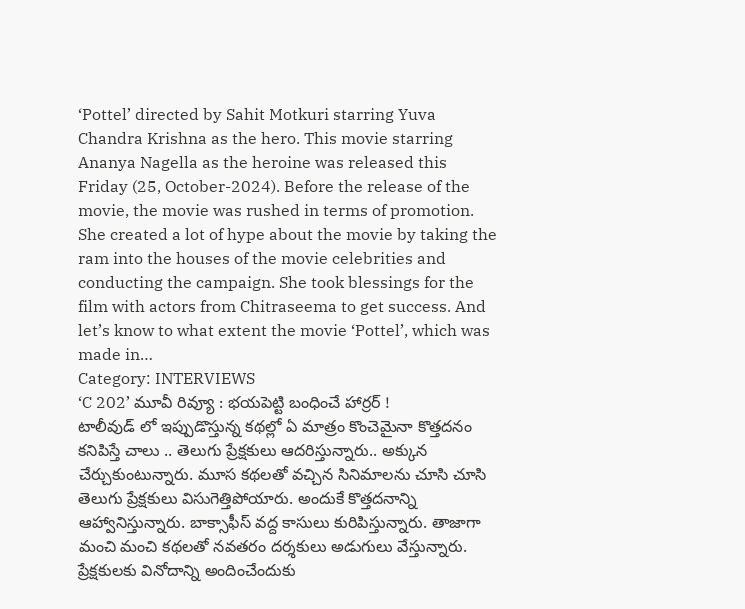‘Pottel’ directed by Sahit Motkuri starring Yuva Chandra Krishna as the hero. This movie starring Ananya Nagella as the heroine was released this Friday (25, October-2024). Before the release of the movie, the movie was rushed in terms of promotion. She created a lot of hype about the movie by taking the ram into the houses of the movie celebrities and conducting the campaign. She took blessings for the film with actors from Chitraseema to get success. And let’s know to what extent the movie ‘Pottel’, which was made in…
Category: INTERVIEWS
‘C 202’ మూవీ రివ్యూ : భయపెట్టి బంధించే హార్రర్ !
టాలీవుడ్ లో ఇప్పుడొస్తున్న కథల్లో ఏ మాత్రం కొంచెమైనా కొత్తదనం కనిపిస్తే చాలు .. తెలుగు ప్రేక్షకులు ఆదరిస్తున్నారు.. అక్కున చేర్చుకుంటున్నారు. మూస కథలతో వచ్చిన సినిమాలను చూసి చూసి తెలుగు ప్రేక్షకులు విసుగెత్తిపోయారు. అందుకే కొత్తదనాన్ని ఆహ్వానిస్తున్నారు. బాక్సాఫీస్ వద్ద కాసులు కురిపిస్తున్నారు. తాజాగా మంచి మంచి కథలతో నవతరం దర్శకులు అడుగులు వేస్తున్నారు. ప్రేక్షకులకు వినోదాన్ని అందించేందుకు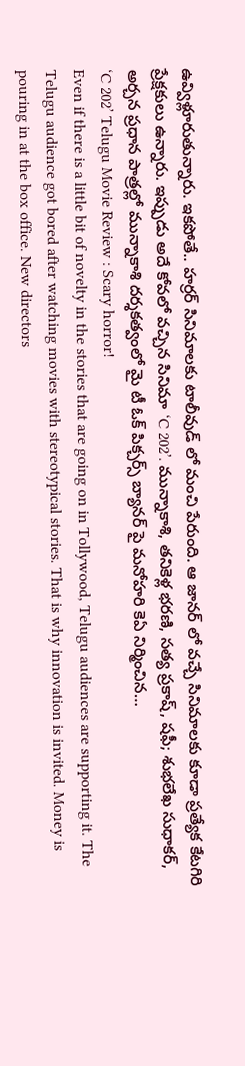ఉవ్విళ్లూరుతున్నారు. ఇకపోతే.. హర్రర్ సినిమాలకు టాలీవుడ్ లో మంచి పేరుంది. ఆ జానర్ లో వచ్చే సినిమాలకు కూడా ప్రత్యేక కేటగిరి ప్రేక్షకులు ఉన్నారు. ఇప్పుడు అదే కోవలో వచ్చిన సినిమా ‘C 202’. మున్నాకాశి, తనికెళ్ల భరణి, సత్య ప్రకాష్, షఫీ; శుభలేఖ సుధాకర్, అర్చన ప్రధాన పాత్రల్లో మున్నాకాశి దర్శకత్వంలో మై టీ ఓక్ పిక్చర్స్ బ్యానర్ పై మనోహరి కెఏ నిర్మించిన…
‘C 202’ Telugu Movie Review : Scary horror!
Even if there is a little bit of novelty in the stories that are going on in Tollywood, Telugu audiences are supporting it. The Telugu audience got bored after watching movies with stereotypical stories. That is why innovation is invited. Money is pouring in at the box office. New directors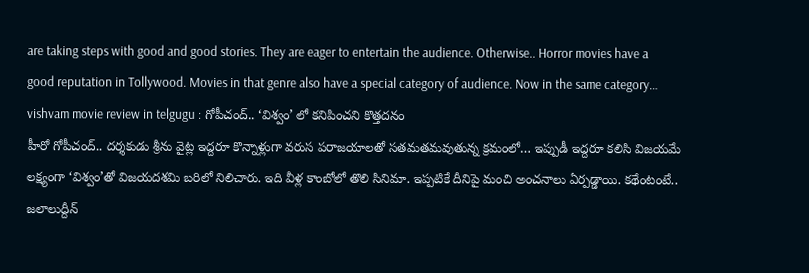are taking steps with good and good stories. They are eager to entertain the audience. Otherwise.. Horror movies have a good reputation in Tollywood. Movies in that genre also have a special category of audience. Now in the same category…
vishvam movie review in telgugu : గోపీచంద్.. ‘విశ్వం’ లో కనిపించని కొత్తదనం
హీరో గోపీచంద్.. దర్శకుడు శ్రీను వైట్ల ఇద్దరూ కొన్నాళ్లుగా వరుస పరాజయాలతో సతమతమవుతున్న క్రమంలో… ఇప్పుడీ ఇద్దరూ కలిసి విజయమే లక్ష్యంగా ‘విశ్వం’తో విజయదశమి బరిలో నిలిచారు. ఇది వీళ్ల కాంబోలో తొలి సినిమా. ఇప్పటికే దీనిపై మంచి అంచనాలు ఏర్పడ్డాయి. కథేంటంటే.. జలాలుద్దీన్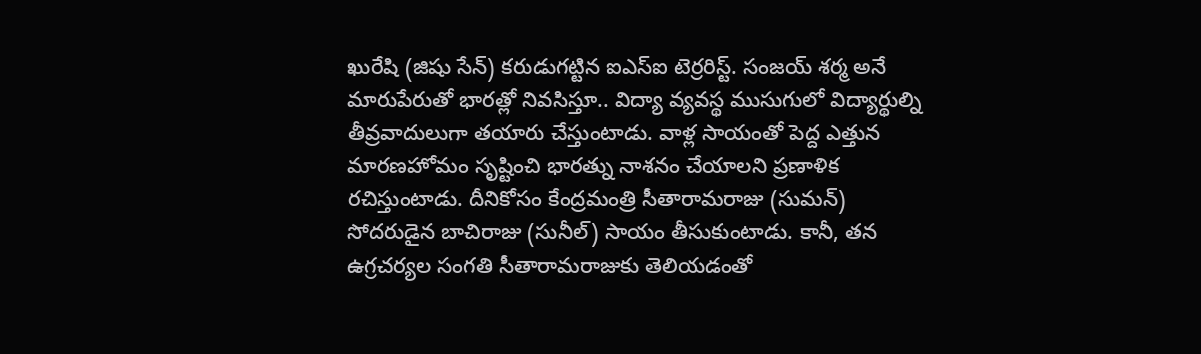ఖురేషి (జిషు సేన్) కరుడుగట్టిన ఐఎస్ఐ టెర్రరిస్ట్. సంజయ్ శర్మ అనే మారుపేరుతో భారత్లో నివసిస్తూ.. విద్యా వ్యవస్థ ముసుగులో విద్యార్థుల్ని తీవ్రవాదులుగా తయారు చేస్తుంటాడు. వాళ్ల సాయంతో పెద్ద ఎత్తున మారణహోమం సృష్టించి భారత్ను నాశనం చేయాలని ప్రణాళిక రచిస్తుంటాడు. దీనికోసం కేంద్రమంత్రి సీతారామరాజు (సుమన్) సోదరుడైన బాచిరాజు (సునీల్) సాయం తీసుకుంటాడు. కానీ, తన ఉగ్రచర్యల సంగతి సీతారామరాజుకు తెలియడంతో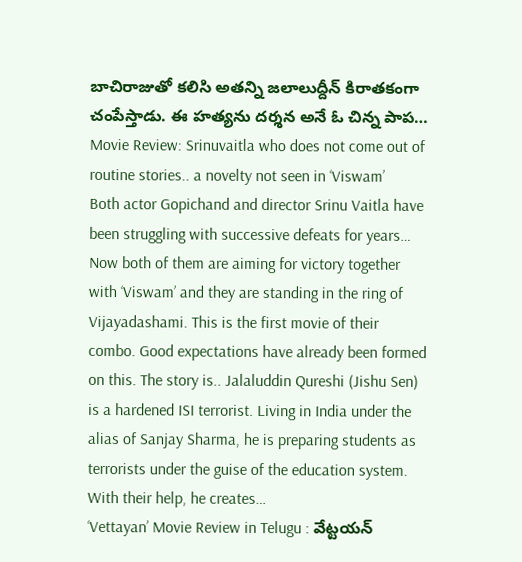బాచిరాజుతో కలిసి అతన్ని జలాలుద్దీన్ కిరాతకంగా చంపేస్తాడు. ఈ హత్యను దర్శన అనే ఓ చిన్న పాప…
Movie Review: Srinuvaitla who does not come out of routine stories.. a novelty not seen in ‘Viswam’
Both actor Gopichand and director Srinu Vaitla have been struggling with successive defeats for years… Now both of them are aiming for victory together with ‘Viswam’ and they are standing in the ring of Vijayadashami. This is the first movie of their combo. Good expectations have already been formed on this. The story is.. Jalaluddin Qureshi (Jishu Sen) is a hardened ISI terrorist. Living in India under the alias of Sanjay Sharma, he is preparing students as terrorists under the guise of the education system. With their help, he creates…
‘Vettayan’ Movie Review in Telugu : వేట్టయన్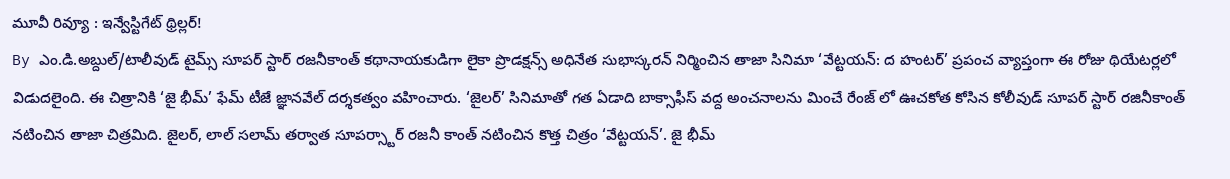మూవీ రివ్యూ : ఇన్వేస్టిగేట్ థ్రిల్లర్!
By ఎం.డి.అబ్దుల్/టాలీవుడ్ టైమ్స్ సూపర్ స్టార్ రజనీకాంత్ కథానాయకుడిగా లైకా ప్రొడక్షన్స్ అధినేత సుభాస్కరన్ నిర్మించిన తాజా సినిమా ‘వేట్టయన్: ద హంటర్’ ప్రపంచ వ్యాప్తంగా ఈ రోజు థియేటర్లలో విడుదలైంది. ఈ చిత్రానికి ‘జై భీమ్’ ఫేమ్ టీజే జ్ఞానవేల్ దర్శకత్వం వహించారు. ‘జైలర్’ సినిమాతో గత ఏడాది బాక్సాఫీస్ వద్ద అంచనాలను మించే రేంజ్ లో ఊచకోత కోసిన కోలీవుడ్ సూపర్ స్టార్ రజినీకాంత్ నటించిన తాజా చిత్రమిది. జైలర్, లాల్ సలామ్ తర్వాత సూపర్స్టార్ రజనీ కాంత్ నటించిన కొత్త చిత్రం ‘వేట్టయన్’. జై భీమ్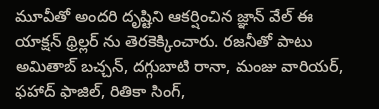మూవీతో అందరి దృష్టిని ఆకర్షించిన జ్ఞాన్ వేల్ ఈ యాక్షన్ థ్రిల్లర్ ను తెరకెక్కించారు. రజనీతో పాటు అమితాబ్ బచ్చన్, దగ్గుబాటి రానా, మంజు వారియర్, ఫహాద్ ఫాజిల్, రితికా సింగ్,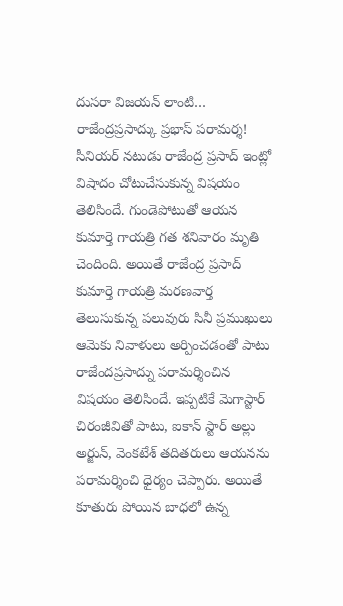దుసరా విజయన్ లాంటి…
రాజేంద్రప్రసాద్కు ప్రభాస్ పరామర్శ!
సీనియర్ నటుడు రాజేంద్ర ప్రసాద్ ఇంట్లో విషాదం చోటుచేసుకున్న విషయం తెలిసిందే. గుండెపోటుతో ఆయన కుమార్తె గాయత్రి గత శనివారం మృతి చెందింది. అయితే రాజేంద్ర ప్రసాద్ కుమార్తె గాయత్రి మరణవార్త తెలుసుకున్న పలువురు సినీ ప్రముఖులు ఆమెకు నివాళులు అర్పించడంతో పాటు రాజేందప్రసాద్ను పరామర్శించిన విషయం తెలిసిందే. ఇప్పటికే మెగాస్టార్ చిరంజీవితో పాటు, ఐకాన్ స్టార్ అల్లు అర్జున్, వెంకటేశ్ తదితరులు ఆయనను పరామర్శించి ధైర్యం చెప్పారు. అయితే కూతురు పోయిన బాధలో ఉన్న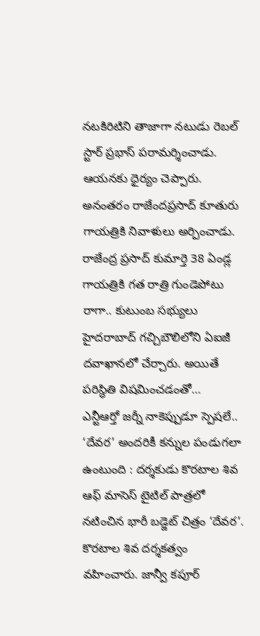నటకిరిటిని తాజాగా నటుడు రెబల్ స్టార్ ప్రభాస్ పరామర్శించాడు. ఆయనకు ధైర్యం చెప్పారు. అనంతరం రాజేందప్రసాద్ కూతురు గాయత్రికి నివాళులు అర్పించాడు. రాజేంద్ర ప్రసాద్ కుమార్తె 38 ఏండ్ల గాయత్రికి గత రాత్రి గుండెపోటు రాగా.. కుటుంబ సభ్యులు హైదరాబాద్ గచ్చిబౌలిలోని ఏఐజీ దవాఖానలో చేర్చారు. అయితే పరిస్థితి విషమించడంతో…
ఎన్టీఆర్తో జర్నీ నాకెప్పుడూ స్పెషలే.. ‘దేవర’ అందరికీ కన్నుల పండుగలా ఉంటుంది : దర్శకుడు కొరటాల శివ
ఆఫ్ మాసెస్ టైటిల్ పాత్రలో నటించిన భారీ బడ్జెట్ చిత్రం ‘దేవర’. కొరటాల శివ దర్శకత్వం వహించారు. జాన్వీ కపూర్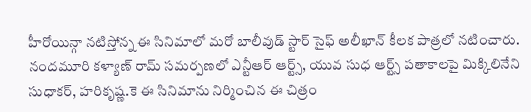హీరోయిన్గా నటిస్తోన్న ఈ సినిమాలో మరో బాలీవుడ్ స్టార్ సైఫ్ అలీఖాన్ కీలక పాత్రలో నటించారు. నందమూరి కళ్యాణ్ రామ్ సమర్పణలో ఎన్టీఆర్ ఆర్ట్స్, యువ సుధ ఆర్ట్స్ పతాకాలపై మిక్కిలినేని సుధాకర్, హరికృష్ణ.కె ఈ సినిమాను నిర్మించిన ఈ చిత్రం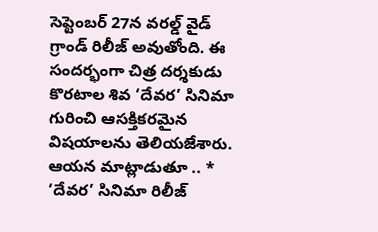సెప్టెంబర్ 27న వరల్డ్ వైడ్ గ్రాండ్ రిలీజ్ అవుతోంది. ఈ సందర్భంగా చిత్ర దర్శకుడు కొరటాల శివ ‘దేవర’ సినిమా గురించి ఆసక్తికరమైన విషయాలను తెలియజేశారు. ఆయన మాట్లాడుతూ .. * ‘దేవర’ సినిమా రిలీజ్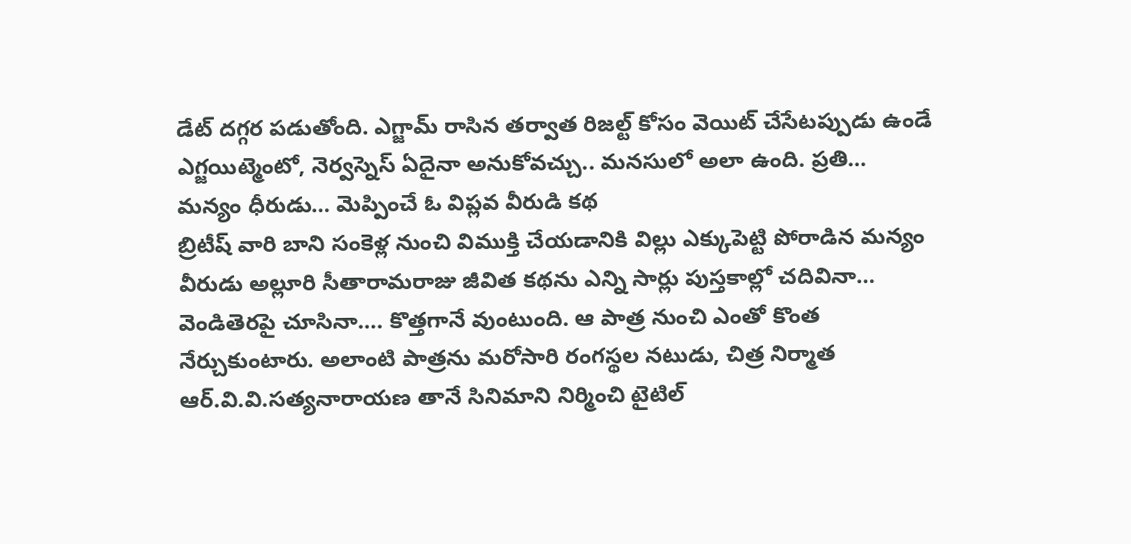డేట్ దగ్గర పడుతోంది. ఎగ్జామ్ రాసిన తర్వాత రిజల్ట్ కోసం వెయిట్ చేసేటప్పుడు ఉండే ఎగ్జయిట్మెంటో, నెర్వస్నెస్ ఏదైనా అనుకోవచ్చు.. మనసులో అలా ఉంది. ప్రతి…
మన్యం ధీరుడు… మెప్పించే ఓ విప్లవ వీరుడి కథ
బ్రిటీష్ వారి బాని సంకెళ్ల నుంచి విముక్తి చేయడానికి విల్లు ఎక్కుపెట్టి పోరాడిన మన్యం వీరుడు అల్లూరి సీతారామరాజు జీవిత కథను ఎన్ని సార్లు పుస్తకాల్లో చదివినా… వెండితెరపై చూసినా…. కొత్తగానే వుంటుంది. ఆ పాత్ర నుంచి ఎంతో కొంత నేర్చుకుంటారు. అలాంటి పాత్రను మరోసారి రంగస్థల నటుడు, చిత్ర నిర్మాత ఆర్.వి.వి.సత్యనారాయణ తానే సినిమాని నిర్మించి టైటిల్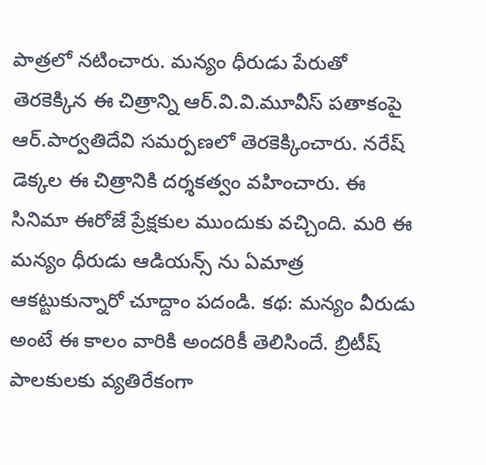పాత్రలో నటించారు. మన్యం ధీరుడు పేరుతో తెరకెక్కిన ఈ చిత్రాన్ని ఆర్.వి.వి.మూవీస్ పతాకంపై ఆర్.పార్వతిదేవి సమర్పణలో తెరకెక్కించారు. నరేష్ డెక్కల ఈ చిత్రానికి దర్శకత్వం వహించారు. ఈ సినిమా ఈరోజే ప్రేక్షకుల ముందుకు వచ్చింది. మరి ఈ మన్యం ధీరుడు ఆడియన్స్ ను ఏమాత్ర ఆకట్టుకున్నారో చూద్దాం పదండి. కథ: మన్యం వీరుడు అంటే ఈ కాలం వారికి అందరికీ తెలిసిందే. బ్రిటీష్ పాలకులకు వ్యతిరేకంగా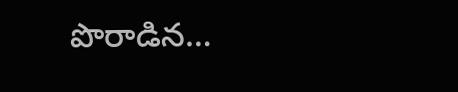పొరాడిన…